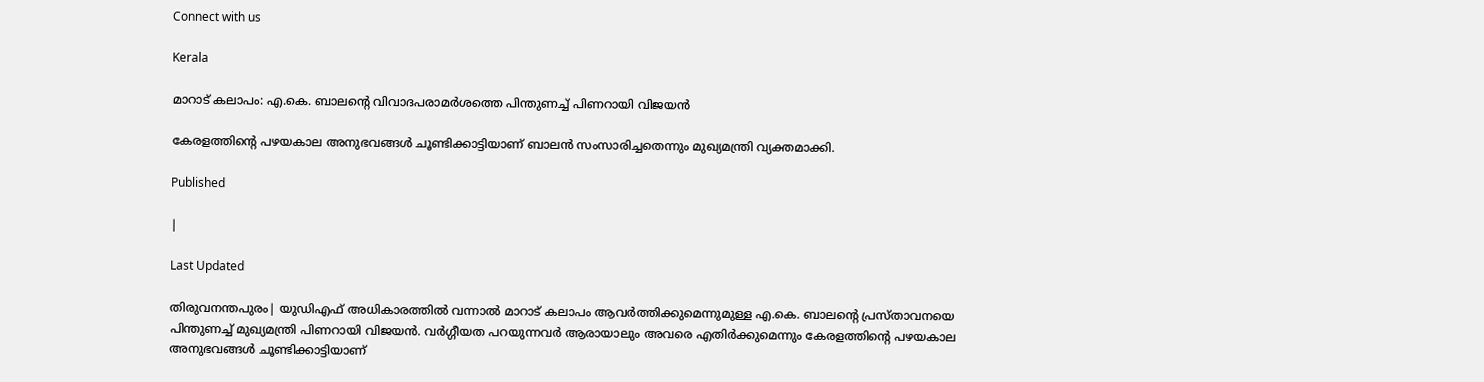Connect with us

Kerala

മാറാട് കലാപം: എ.കെ. ബാലന്റെ വിവാദപരാമര്‍ശത്തെ പിന്തുണച്ച് പിണറായി വിജയന്‍

കേരളത്തിന്റെ പഴയകാല അനുഭവങ്ങള്‍ ചൂണ്ടിക്കാട്ടിയാണ് ബാലന്‍ സംസാരിച്ചതെന്നും മുഖ്യമന്ത്രി വ്യക്തമാക്കി.

Published

|

Last Updated

തിരുവനന്തപുരം| യുഡിഎഫ് അധികാരത്തില്‍ വന്നാല്‍ മാറാട് കലാപം ആവര്‍ത്തിക്കുമെന്നുമുള്ള എ.കെ. ബാലന്റെ പ്രസ്താവനയെ പിന്തുണച്ച് മുഖ്യമന്ത്രി പിണറായി വിജയന്‍. വര്‍ഗ്ഗീയത പറയുന്നവര്‍ ആരായാലും അവരെ എതിര്‍ക്കുമെന്നും കേരളത്തിന്റെ പഴയകാല അനുഭവങ്ങള്‍ ചൂണ്ടിക്കാട്ടിയാണ്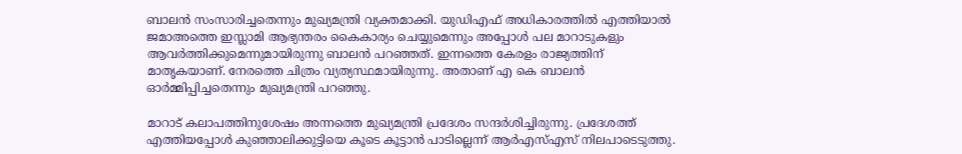ബാലന്‍ സംസാരിച്ചതെന്നും മുഖ്യമന്ത്രി വ്യക്തമാക്കി. യുഡിഎഫ് അധികാരത്തില്‍ എത്തിയാല്‍ ജമാഅത്തെ ഇസ്ലാമി ആഭ്യന്തരം കൈകാര്യം ചെയ്യുമെന്നും അപ്പോള്‍ പല മാറാടുകളും ആവര്‍ത്തിക്കുമെന്നുമായിരുന്നു ബാലന്‍ പറഞ്ഞത്. ഇന്നത്തെ കേരളം രാജ്യത്തിന് മാതൃകയാണ്. നേരത്തെ ചിത്രം വ്യത്യസ്ഥമായിരുന്നു. അതാണ് എ കെ ബാലന്‍ ഓര്‍മ്മിപ്പിച്ചതെന്നും മുഖ്യമന്ത്രി പറഞ്ഞു.

മാറാട് കലാപത്തിനുശേഷം അന്നത്തെ മുഖ്യമന്ത്രി പ്രദേശം സന്ദര്‍ശിച്ചിരുന്നു. പ്രദേശത്ത് എത്തിയപ്പോള്‍ കുഞ്ഞാലിക്കുട്ടിയെ കൂടെ കൂട്ടാന്‍ പാടില്ലെന്ന് ആര്‍എസ്എസ് നിലപാടെടുത്തു.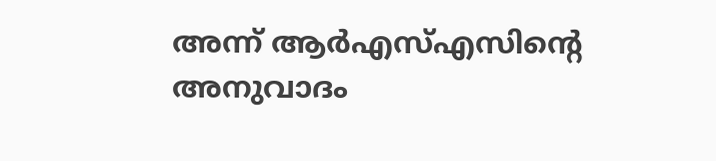അന്ന് ആര്‍എസ്എസിന്റെ അനുവാദം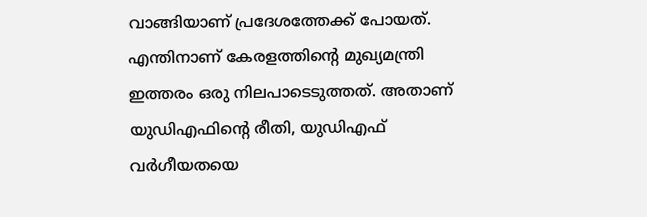വാങ്ങിയാണ് പ്രദേശത്തേക്ക് പോയത്. എന്തിനാണ് കേരളത്തിന്റെ മുഖ്യമന്ത്രി ഇത്തരം ഒരു നിലപാടെടുത്തത്. അതാണ് യുഡിഎഫിന്റെ രീതി, യുഡിഎഫ് വര്‍ഗീയതയെ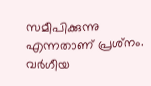സമീപിക്കുന്നു എന്നതാണ് പ്രശ്‌നം. വര്‍ഗീയ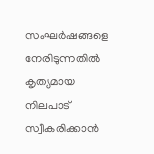സംഘര്‍ഷങ്ങളെ നേരിടുന്നതില്‍ കൃത്യമായ നിലപാട് സ്വീകരിക്കാന്‍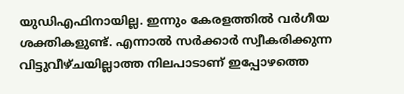യുഡിഎഫിനായില്ല. ഇന്നും കേരളത്തില്‍ വര്‍ഗീയ ശക്തികളുണ്ട്. എന്നാല്‍ സര്‍ക്കാര്‍ സ്വീകരിക്കുന്ന വിട്ടുവീഴ്ചയില്ലാത്ത നിലപാടാണ് ഇപ്പോഴത്തെ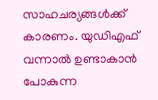സാഹചര്യങ്ങള്‍ക്ക് കാരണം. യുഡിഎഫ് വന്നാല്‍ ഉണ്ടാകാന്‍ പോകുന്ന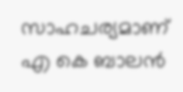സാഹചര്യമാണ് എ കെ ബാലന്‍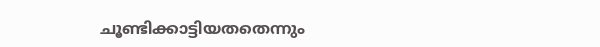ചൂണ്ടിക്കാട്ടിയതതെന്നും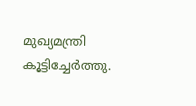മുഖ്യമന്ത്രി കൂട്ടിച്ചേര്‍ത്തു.